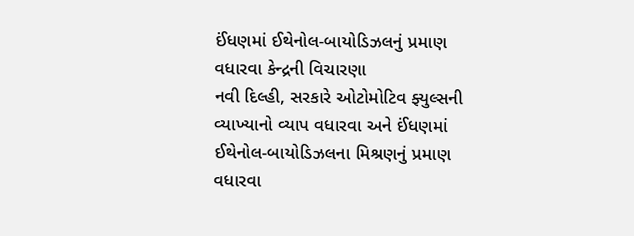ઈંધણમાં ઈથેનોલ-બાયોડિઝલનું પ્રમાણ વધારવા કેન્દ્રની વિચારણા
નવી દિલ્હી, સરકારે ઓટોમોટિવ ફ્યુલ્સની વ્યાખ્યાનો વ્યાપ વધારવા અને ઈંધણમાં ઈથેનોલ-બાયોડિઝલના મિશ્રણનું પ્રમાણ વધારવા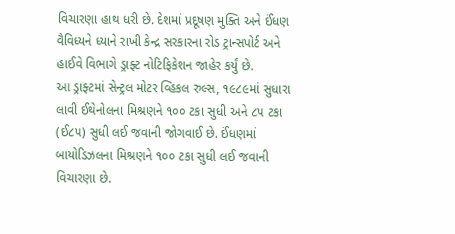વિચારણા હાથ ધરી છે. દેશમાં પ્રદૂષણ મુક્તિ અને ઈંધણ વૈવિધ્યને ધ્યાને રાખી કેન્દ્ર સરકારના રોડ ટ્રાન્સપોર્ટ અને હાઈવે વિભાગે ડ્રાફ્ટ નોટિફિકેશન જાહેર કર્યું છે.
આ ડ્રાફ્ટમાં સેન્ટ્રલ મોટર વ્હિકલ રુલ્સ, ૧૯૮૯માં સુધારા લાવી ઈથેનોલના મિશ્રણને ૧૦૦ ટકા સુધી અને ૮૫ ટકા (ઈ૮૫) સુધી લઈ જવાની જોગવાઈ છે. ઈંધણમાં બાયોડિઝલના મિશ્રણને ૧૦૦ ટકા સુધી લઈ જવાની વિચારણા છે.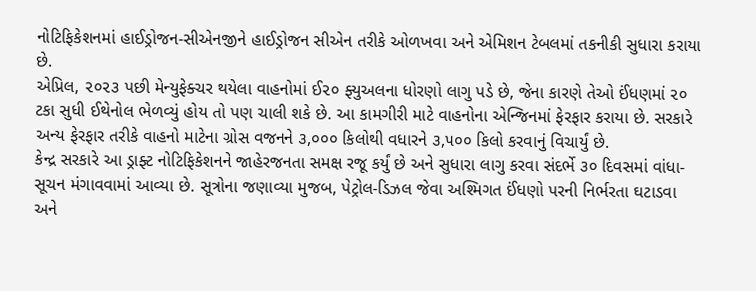નોટિફિકેશનમાં હાઈડ્રોજન-સીએનજીને હાઈડ્રોજન સીએન તરીકે ઓળખવા અને એમિશન ટેબલમાં તકનીકી સુધારા કરાયા છે.
એપ્રિલ, ૨૦૨૩ પછી મેન્યુફેક્ચર થયેલા વાહનોમાં ઈ૨૦ ફ્યુઅલના ધોરણો લાગુ પડે છે, જેના કારણે તેઓ ઈંધણમાં ૨૦ ટકા સુધી ઈથેનોલ ભેળવ્યું હોય તો પણ ચાલી શકે છે. આ કામગીરી માટે વાહનોના એન્જિનમાં ફેરફાર કરાયા છે. સરકારે અન્ય ફેરફાર તરીકે વાહનો માટેના ગ્રોસ વજનને ૩,૦૦૦ કિલોથી વધારને ૩,૫૦૦ કિલો કરવાનું વિચાર્યું છે.
કેન્દ્ર સરકારે આ ડ્રાફ્ટ નોટિફિકેશનને જાહેરજનતા સમક્ષ રજૂ કર્યું છે અને સુધારા લાગુ કરવા સંદર્ભે ૩૦ દિવસમાં વાંધા-સૂચન મંગાવવામાં આવ્યા છે. સૂત્રોના જણાવ્યા મુજબ, પેટ્રોલ-ડિઝલ જેવા અશ્મિગત ઈંધણો પરની નિર્ભરતા ઘટાડવા અને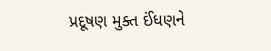પ્રદૂષણ મુક્ત ઈંધણને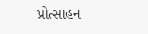પ્રોત્સાહન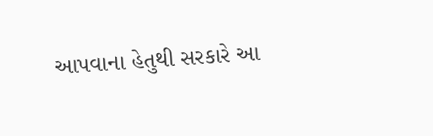આપવાના હેતુથી સરકારે આ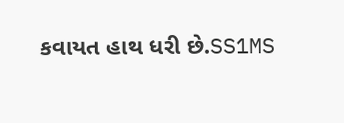કવાયત હાથ ધરી છે.SS1MS